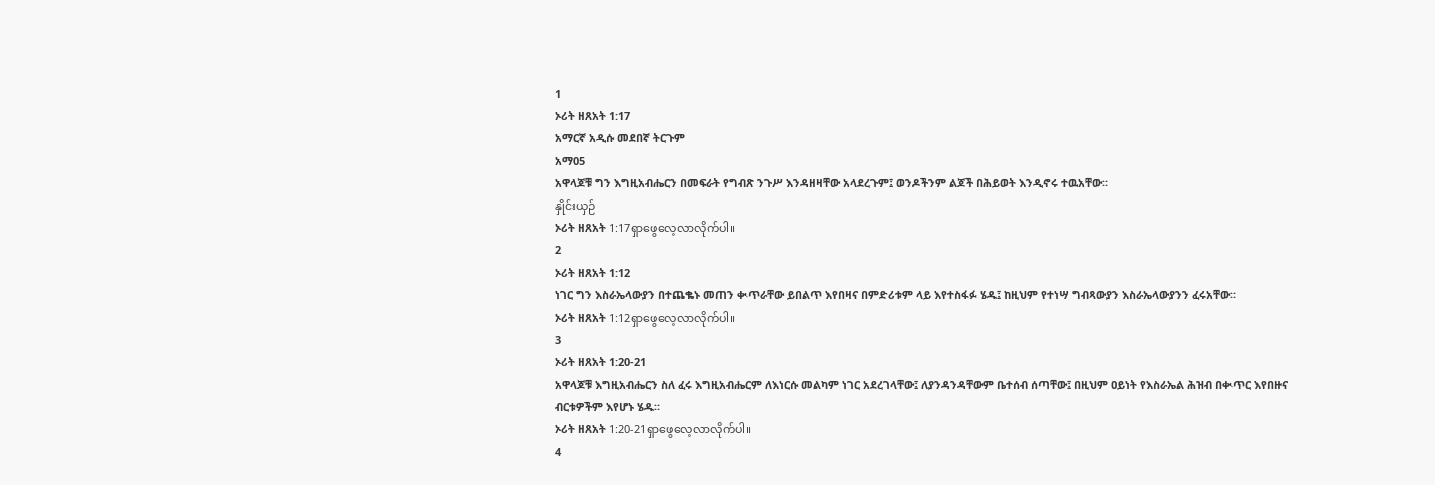1
ኦሪት ዘጸአት 1:17
አማርኛ አዲሱ መደበኛ ትርጉም
አማ05
አዋላጆቹ ግን እግዚአብሔርን በመፍራት የግብጽ ንጉሥ እንዳዘዛቸው አላደረጉም፤ ወንዶችንም ልጆች በሕይወት እንዲኖሩ ተዉአቸው።
နှိုင်းယှဉ်
ኦሪት ዘጸአት 1:17ရှာဖွေလေ့လာလိုက်ပါ။
2
ኦሪት ዘጸአት 1:12
ነገር ግን እስራኤላውያን በተጨቈኑ መጠን ቊጥራቸው ይበልጥ እየበዛና በምድሪቱም ላይ እየተስፋፉ ሄዱ፤ ከዚህም የተነሣ ግብጻውያን እስራኤላውያንን ፈሩአቸው።
ኦሪት ዘጸአት 1:12ရှာဖွေလေ့လာလိုက်ပါ။
3
ኦሪት ዘጸአት 1:20-21
አዋላጆቹ እግዚአብሔርን ስለ ፈሩ እግዚአብሔርም ለእነርሱ መልካም ነገር አደረገላቸው፤ ለያንዳንዳቸውም ቤተሰብ ሰጣቸው፤ በዚህም ዐይነት የእስራኤል ሕዝብ በቊጥር እየበዙና ብርቱዎችም እየሆኑ ሄዱ።
ኦሪት ዘጸአት 1:20-21ရှာဖွေလေ့လာလိုက်ပါ။
4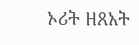ኦሪት ዘጸአት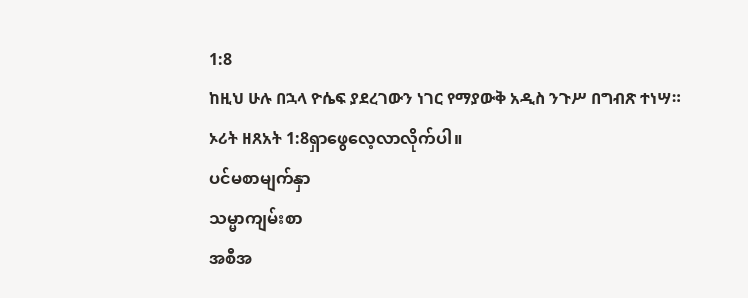1:8
ከዚህ ሁሉ በኋላ ዮሴፍ ያደረገውን ነገር የማያውቅ አዲስ ንጉሥ በግብጽ ተነሣ።
ኦሪት ዘጸአት 1:8ရှာဖွေလေ့လာလိုက်ပါ။
ပင်မစာမျက်နှာ
သမ္မာကျမ်းစာ
အစီအ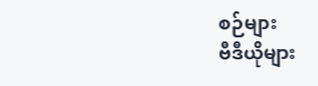စဉ်များ
ဗီဒီယိုများ